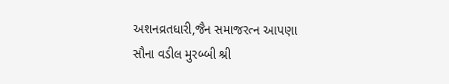અશનવ્રતધારી,જૈન સમાજરત્ન આપણા સૌના વડીલ મુરબ્બી શ્રી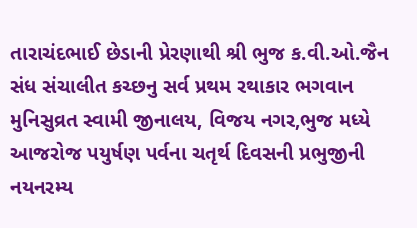તારાચંદભાઈ છેડાની પ્રેરણાથી શ્રી ભુજ ક.વી.ઓ.જૈન સંધ સંચાલીત કચ્છનુ સર્વ પ્રથમ રથાકાર ભગવાન મુનિસુવ્રત સ્વામી જીનાલય, વિજય નગર,ભુજ મધ્યે આજરોજ પયુર્ષણ પર્વના ચતૃર્થ દિવસની પ્રભુજીની નયનરમ્ય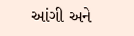આંગી અને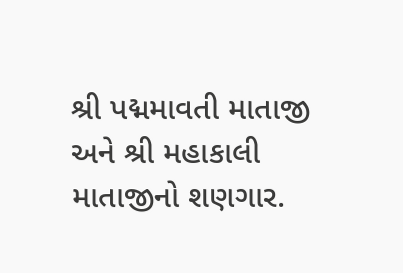શ્રી પદ્મમાવતી માતાજી અને શ્રી મહાકાલી માતાજીનો શણગાર.